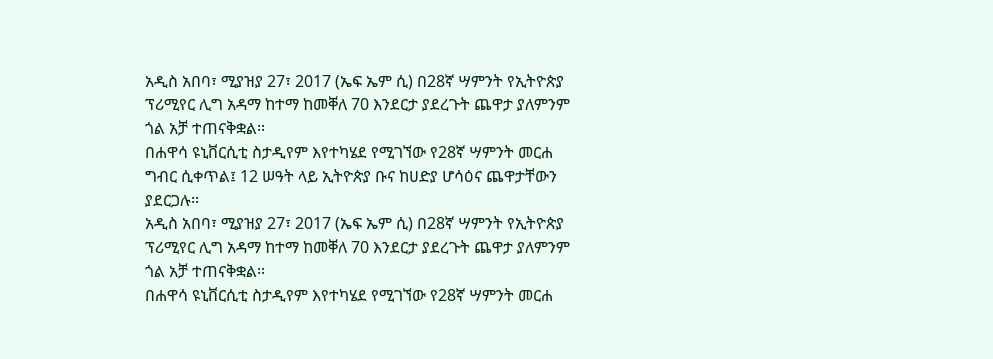አዲስ አበባ፣ ሚያዝያ 27፣ 2017 (ኤፍ ኤም ሲ) በ28ኛ ሣምንት የኢትዮጵያ ፕሪሚየር ሊግ አዳማ ከተማ ከመቐለ 70 እንደርታ ያደረጉት ጨዋታ ያለምንም ጎል አቻ ተጠናቅቋል፡፡
በሐዋሳ ዩኒቨርሲቲ ስታዲየም እየተካሄደ የሚገኘው የ28ኛ ሣምንት መርሐ ግብር ሲቀጥል፤ 12 ሠዓት ላይ ኢትዮጵያ ቡና ከሀድያ ሆሳዕና ጨዋታቸውን ያደርጋሉ፡፡
አዲስ አበባ፣ ሚያዝያ 27፣ 2017 (ኤፍ ኤም ሲ) በ28ኛ ሣምንት የኢትዮጵያ ፕሪሚየር ሊግ አዳማ ከተማ ከመቐለ 70 እንደርታ ያደረጉት ጨዋታ ያለምንም ጎል አቻ ተጠናቅቋል፡፡
በሐዋሳ ዩኒቨርሲቲ ስታዲየም እየተካሄደ የሚገኘው የ28ኛ ሣምንት መርሐ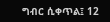ግብር ሲቀጥል፤ 12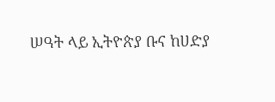ሠዓት ላይ ኢትዮጵያ ቡና ከሀድያ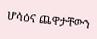ሆሳዕና ጨዋታቸውን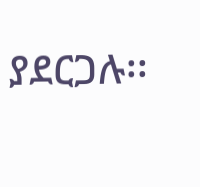ያደርጋሉ፡፡